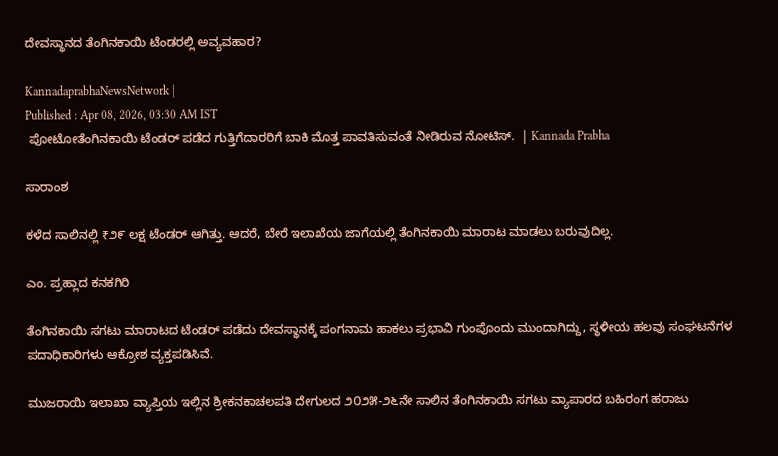ದೇವಸ್ಥಾನದ ತೆಂಗಿನಕಾಯಿ ಟೆಂಡರಲ್ಲಿ ಅವ್ಯವಹಾರ?

KannadaprabhaNewsNetwork |
Published : Apr 08, 2026, 03:30 AM IST
 ಪೋಟೋತೆಂಗಿನಕಾಯಿ ಟೆಂಡರ್ ಪಡೆದ ಗುತ್ತಿಗೆದಾರರಿಗೆ ಬಾಕಿ ಮೊತ್ತ ಪಾವತಿಸುವಂತೆ ನೀಡಿರುವ ನೋಟಿಸ್.  | Kannada Prabha

ಸಾರಾಂಶ

ಕಳೆದ ಸಾಲಿನಲ್ಲಿ ₹೨೯ ಲಕ್ಷ ಟೆಂಡರ್ ಆಗಿತ್ತು. ಆದರೆ, ಬೇರೆ ಇಲಾಖೆಯ ಜಾಗೆಯಲ್ಲಿ ತೆಂಗಿನಕಾಯಿ ಮಾರಾಟ ಮಾಡಲು ಬರುವುದಿಲ್ಲ.

ಎಂ. ಪ್ರಹ್ಲಾದ ಕನಕಗಿರಿ

ತೆಂಗಿನಕಾಯಿ ಸಗಟು ಮಾರಾಟದ ಟೆಂಡರ್ ಪಡೆದು ದೇವಸ್ಥಾನಕ್ಕೆ ಪಂಗನಾಮ ಹಾಕಲು ಪ್ರಭಾವಿ ಗುಂಪೊಂದು ಮುಂದಾಗಿದ್ದು, ಸ್ಥಳೀಯ ಹಲವು ಸಂಘಟನೆಗಳ ಪದಾಧಿಕಾರಿಗಳು ಆಕ್ರೋಶ ವ್ಯಕ್ತಪಡಿಸಿವೆ.

ಮುಜರಾಯಿ ಇಲಾಖಾ ವ್ಯಾಪ್ತಿಯ ಇಲ್ಲಿನ ಶ್ರೀಕನಕಾಚಲಪತಿ ದೇಗುಲದ ೨೦೨೫-೨೬ನೇ ಸಾಲಿನ ತೆಂಗಿನಕಾಯಿ ಸಗಟು ವ್ಯಾಪಾರದ ಬಹಿರಂಗ ಹರಾಜು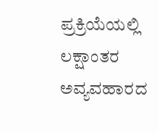ಪ್ರಕ್ರಿಯೆಯಲ್ಲಿ ಲಕ್ಷಾಂತರ ಅವ್ಯವಹಾರದ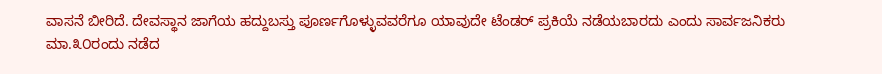ವಾಸನೆ ಬೀರಿದೆ. ದೇವಸ್ಥಾನ ಜಾಗೆಯ ಹದ್ದುಬಸ್ತು ಪೂರ್ಣಗೊಳ್ಳುವವರೆಗೂ ಯಾವುದೇ ಟೆಂಡರ್ ಪ್ರಕಿಯೆ ನಡೆಯಬಾರದು ಎಂದು ಸಾರ್ವಜನಿಕರು ಮಾ.೩೦ರಂದು ನಡೆದ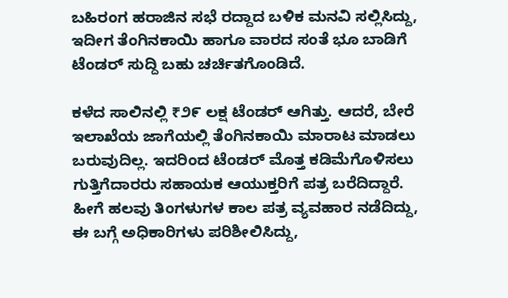ಬಹಿರಂಗ ಹರಾಜಿನ ಸಭೆ ರದ್ದಾದ ಬಳಿಕ ಮನವಿ ಸಲ್ಲಿಸಿದ್ದು, ಇದೀಗ ತೆಂಗಿನಕಾಯಿ ಹಾಗೂ ವಾರದ ಸಂತೆ ಭೂ ಬಾಡಿಗೆ ಟೆಂಡರ್ ಸುದ್ದಿ ಬಹು ಚರ್ಚಿತಗೊಂಡಿದೆ.

ಕಳೆದ ಸಾಲಿನಲ್ಲಿ ₹೨೯ ಲಕ್ಷ ಟೆಂಡರ್ ಆಗಿತ್ತು. ಆದರೆ, ಬೇರೆ ಇಲಾಖೆಯ ಜಾಗೆಯಲ್ಲಿ ತೆಂಗಿನಕಾಯಿ ಮಾರಾಟ ಮಾಡಲು ಬರುವುದಿಲ್ಲ. ಇದರಿಂದ ಟೆಂಡರ್ ಮೊತ್ತ ಕಡಿಮೆಗೊಳಿಸಲು ಗುತ್ತಿಗೆದಾರರು ಸಹಾಯಕ ಆಯುಕ್ತರಿಗೆ ಪತ್ರ ಬರೆದಿದ್ದಾರೆ. ಹೀಗೆ ಹಲವು ತಿಂಗಳುಗಳ ಕಾಲ ಪತ್ರ ವ್ಯವಹಾರ ನಡೆದಿದ್ದು, ಈ ಬಗ್ಗೆ ಅಧಿಕಾರಿಗಳು ಪರಿಶೀಲಿಸಿದ್ದು,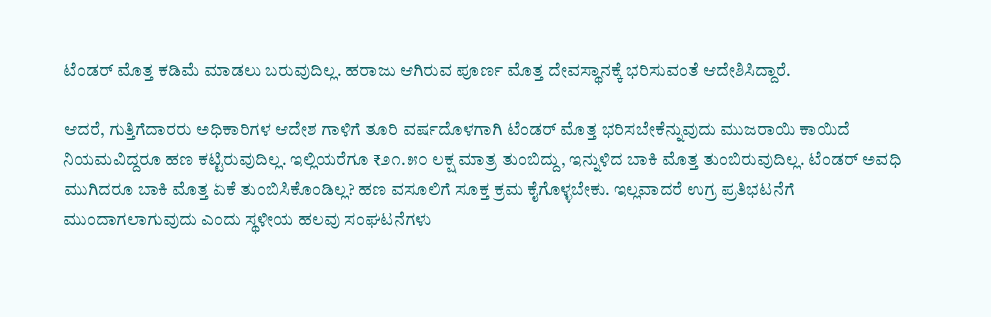ಟೆಂಡರ್ ಮೊತ್ತ ಕಡಿಮೆ ಮಾಡಲು ಬರುವುದಿಲ್ಲ. ಹರಾಜು ಆಗಿರುವ ಪೂರ್ಣ ಮೊತ್ತ ದೇವಸ್ಥಾನಕ್ಕೆ ಭರಿಸುವಂತೆ ಆದೇಶಿಸಿದ್ದಾರೆ.

ಆದರೆ, ಗುತ್ತಿಗೆದಾರರು ಅಧಿಕಾರಿಗಳ ಆದೇಶ ಗಾಳಿಗೆ ತೂರಿ ವರ್ಷದೊಳಗಾಗಿ ಟೆಂಡರ್ ಮೊತ್ತ ಭರಿಸಬೇಕೆನ್ನುವುದು ಮುಜರಾಯಿ ಕಾಯಿದೆ ನಿಯಮವಿದ್ದರೂ ಹಣ ಕಟ್ಟಿರುವುದಿಲ್ಲ. ಇಲ್ಲಿಯರೆಗೂ ₹೨೧.೫೦ ಲಕ್ಷ ಮಾತ್ರ ತುಂಬಿದ್ದು, ಇನ್ನುಳಿದ ಬಾಕಿ ಮೊತ್ತ ತುಂಬಿರುವುದಿಲ್ಲ. ಟೆಂಡರ್ ಅವಧಿ ಮುಗಿದರೂ ಬಾಕಿ ಮೊತ್ತ ಏಕೆ ತುಂಬಿಸಿಕೊಂಡಿಲ್ಲ? ಹಣ ವಸೂಲಿಗೆ ಸೂಕ್ತ ಕ್ರಮ ಕೈಗೊಳ್ಳಬೇಕು. ಇಲ್ಲವಾದರೆ ಉಗ್ರ ಪ್ರತಿಭಟನೆಗೆ ಮುಂದಾಗಲಾಗುವುದು ಎಂದು ಸ್ಥಳೀಯ ಹಲವು ಸಂಘಟನೆಗಳು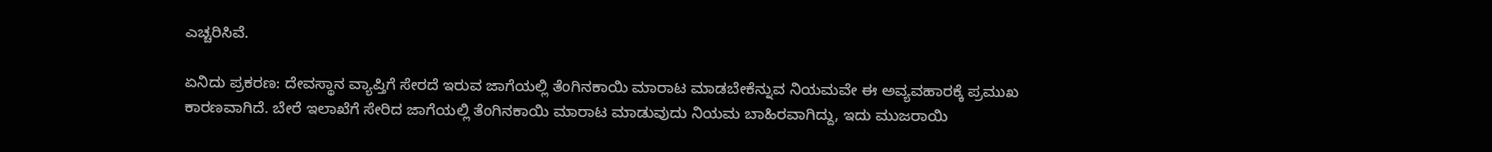ಎಚ್ಚರಿಸಿವೆ.

ಏನಿದು ಪ್ರಕರಣ: ದೇವಸ್ಥಾನ ವ್ಯಾಪ್ತಿಗೆ ಸೇರದೆ ಇರುವ ಜಾಗೆಯಲ್ಲಿ ತೆಂಗಿನಕಾಯಿ ಮಾರಾಟ ಮಾಡಬೇಕೆನ್ನುವ ನಿಯಮವೇ ಈ ಅವ್ಯವಹಾರಕ್ಕೆ ಪ್ರಮುಖ ಕಾರಣವಾಗಿದೆ. ಬೇರೆ ಇಲಾಖೆಗೆ ಸೇರಿದ ಜಾಗೆಯಲ್ಲಿ ತೆಂಗಿನಕಾಯಿ ಮಾರಾಟ ಮಾಡುವುದು ನಿಯಮ ಬಾಹಿರವಾಗಿದ್ದು, ಇದು ಮುಜರಾಯಿ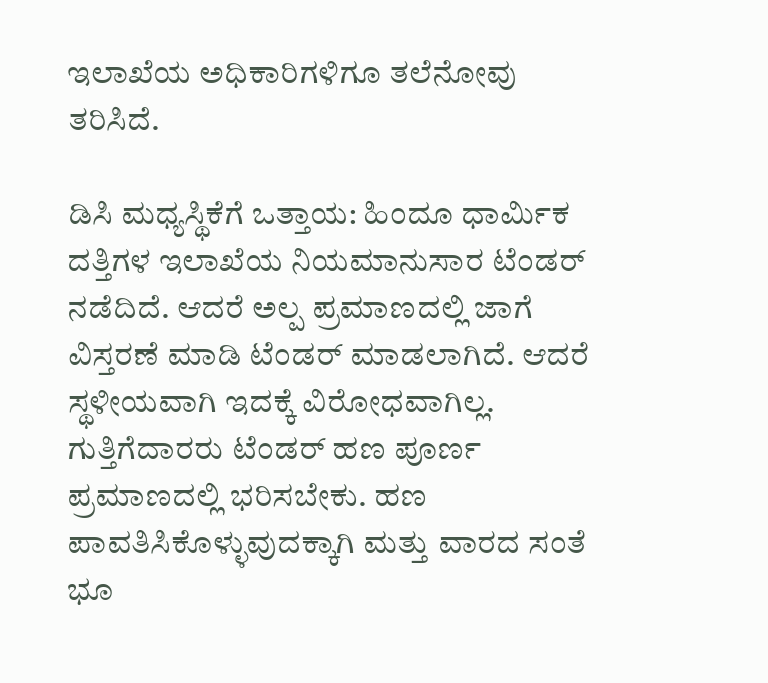ಇಲಾಖೆಯ ಅಧಿಕಾರಿಗಳಿಗೂ ತಲೆನೋವು ತರಿಸಿದೆ.

ಡಿಸಿ ಮಧ್ಯಸ್ಥಿಕೆಗೆ ಒತ್ತಾಯ: ಹಿಂದೂ ಧಾರ್ಮಿಕ ದತ್ತಿಗಳ ಇಲಾಖೆಯ ನಿಯಮಾನುಸಾರ ಟೆಂಡರ್ ನಡೆದಿದೆ. ಆದರೆ ಅಲ್ಪ ಪ್ರಮಾಣದಲ್ಲಿ ಜಾಗೆ ವಿಸ್ತರಣೆ ಮಾಡಿ ಟೆಂಡರ್ ಮಾಡಲಾಗಿದೆ. ಆದರೆ ಸ್ಥಳೀಯವಾಗಿ ಇದಕ್ಕೆ ವಿರೋಧವಾಗಿಲ್ಲ. ಗುತ್ತಿಗೆದಾರರು ಟೆಂಡರ್ ಹಣ ಪೂರ್ಣ ಪ್ರಮಾಣದಲ್ಲಿ ಭರಿಸಬೇಕು. ಹಣ ಪಾವತಿಸಿಕೊಳ್ಳುವುದಕ್ಕಾಗಿ ಮತ್ತು ವಾರದ ಸಂತೆ ಭೂ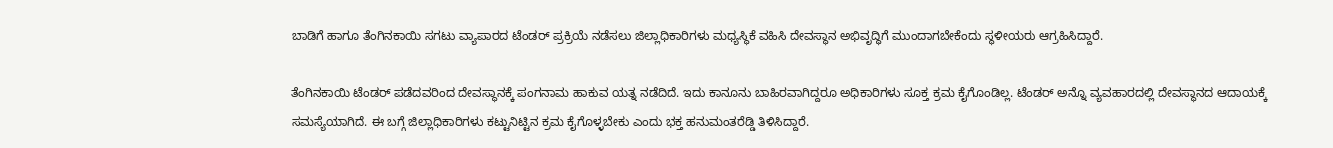ಬಾಡಿಗೆ ಹಾಗೂ ತೆಂಗಿನಕಾಯಿ ಸಗಟು ವ್ಯಾಪಾರದ ಟೆಂಡರ್ ಪ್ರಕ್ರಿಯೆ ನಡೆಸಲು ಜಿಲ್ಲಾಧಿಕಾರಿಗಳು ಮಧ್ಯಸ್ಥಿಕೆ ವಹಿಸಿ ದೇವಸ್ಥಾನ ಅಭಿವೃದ್ಧಿಗೆ ಮುಂದಾಗಬೇಕೆಂದು ಸ್ಥಳೀಯರು ಆಗ್ರಹಿಸಿದ್ದಾರೆ.

ತೆಂಗಿನಕಾಯಿ ಟೆಂಡರ್ ಪಡೆದವರಿಂದ ದೇವಸ್ಥಾನಕ್ಕೆ ಪಂಗನಾಮ ಹಾಕುವ ಯತ್ನ ನಡೆದಿದೆ. ಇದು ಕಾನೂನು ಬಾಹಿರವಾಗಿದ್ದರೂ ಅಧಿಕಾರಿಗಳು ಸೂಕ್ತ ಕ್ರಮ ಕೈಗೊಂಡಿಲ್ಲ. ಟೆಂಡರ್ ಅನ್ನೊ ವ್ಯವಹಾರದಲ್ಲಿ ದೇವಸ್ಥಾನದ ಆದಾಯಕ್ಕೆ ಸಮಸ್ಯೆಯಾಗಿದೆ. ಈ ಬಗ್ಗೆ ಜಿಲ್ಲಾಧಿಕಾರಿಗಳು ಕಟ್ಟುನಿಟ್ಟಿನ ಕ್ರಮ ಕೈಗೊಳ್ಳಬೇಕು ಎಂದು ಭಕ್ತ ಹನುಮಂತರೆಡ್ಡಿ ತಿಳಿಸಿದ್ದಾರೆ.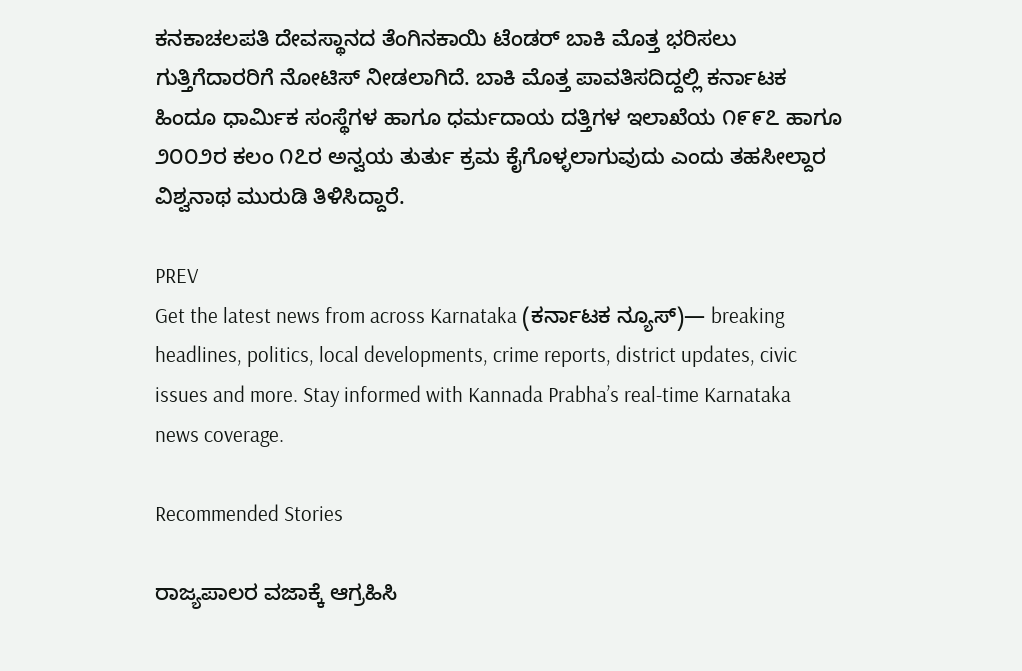ಕನಕಾಚಲಪತಿ ದೇವಸ್ಥಾನದ ತೆಂಗಿನಕಾಯಿ ಟೆಂಡರ್ ಬಾಕಿ ಮೊತ್ತ ಭರಿಸಲು ಗುತ್ತಿಗೆದಾರರಿಗೆ ನೋಟಿಸ್ ನೀಡಲಾಗಿದೆ. ಬಾಕಿ ಮೊತ್ತ ಪಾವತಿಸದಿದ್ದಲ್ಲಿ ಕರ್ನಾಟಕ ಹಿಂದೂ ಧಾರ್ಮಿಕ ಸಂಸ್ಥೆಗಳ ಹಾಗೂ ಧರ್ಮದಾಯ ದತ್ತಿಗಳ ಇಲಾಖೆಯ ೧೯೯೭ ಹಾಗೂ ೨೦೦೨ರ ಕಲಂ ೧೭ರ ಅನ್ವಯ ತುರ್ತು ಕ್ರಮ ಕೈಗೊಳ್ಳಲಾಗುವುದು ಎಂದು ತಹಸೀಲ್ದಾರ ವಿಶ್ವನಾಥ ಮುರುಡಿ ತಿಳಿಸಿದ್ದಾರೆ.

PREV
Get the latest news from across Karnataka (ಕರ್ನಾಟಕ ನ್ಯೂಸ್)— breaking headlines, politics, local developments, crime reports, district updates, civic issues and more. Stay informed with Kannada Prabha’s real‑time Karnataka news coverage.

Recommended Stories

ರಾಜ್ಯಪಾಲರ ವಜಾಕ್ಕೆ ಆಗ್ರಹಿಸಿ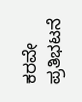ಕರವೇ ಪ್ರತಿಭಟನೆ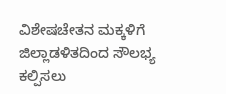ವಿಶೇಷಚೇತನ ಮಕ್ಕಳಿಗೆ ಜಿಲ್ಲಾಡಳಿತದಿಂದ ಸೌಲಭ್ಯ ಕಲ್ಪಿಸಲು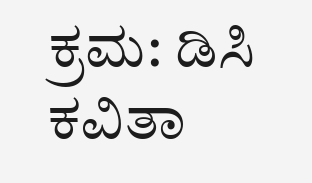ಕ್ರಮ: ಡಿಸಿ ಕವಿತಾ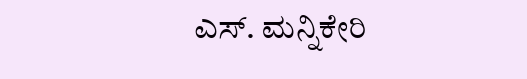ಎಸ್‌. ಮನ್ನಿಕೇರಿ